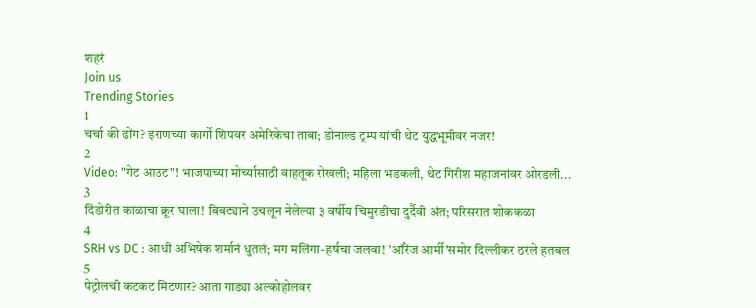शहरं
Join us
Trending Stories
1
चर्चा की ढोंग? इराणच्या कार्गो शिपवर अमेरिकेचा ताबा; डोनाल्ड ट्रम्प यांची थेट युद्धभूमीवर नजर!
2
Video: "गेट आउट"! भाजपाच्या मोर्च्यासाठी वाहतूक रोखली; महिला भडकली, थेट गिरीश महाजनांवर ओरडली...
3
दिंडोरीत काळाचा क्रूर घाला! बिबट्याने उचलून नेलेल्या ३ वर्षीय चिमुरडीचा दुर्दैवी अंत; परिसरात शोककळा
4
SRH vs DC : आधी अभिषेक शर्मानं धुतलं; मग मलिंगा-हर्षचा जलवा! 'ऑरेंज आर्मी'समोर दिल्लीकर ठरले हतबल
5
पेट्रोलची कटकट मिटणार? आता गाड्या अल्कोहोलवर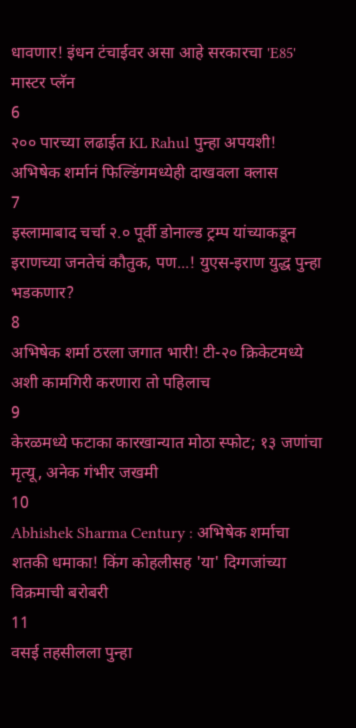धावणार! इंधन टंचाईवर असा आहे सरकारचा 'E85' मास्टर प्लॅन
6
२०० पारच्या लढाईत KL Rahul पुन्हा अपयशी! अभिषेक शर्मानं फिल्डिंगमध्येही दाखवला क्लास
7
इस्लामाबाद चर्चा २.० पूर्वी डोनाल्ड ट्रम्प यांच्याकडून इराणच्या जनतेचं कौतुक, पण...! युएस-इराण युद्ध पुन्हा भडकणार?
8
अभिषेक शर्मा ठरला जगात भारी! टी-२० क्रिकेटमध्ये अशी कामगिरी करणारा तो पहिलाच
9
केरळमध्ये फटाका कारखान्यात मोठा स्फोट; १३ जणांचा मृत्यू, अनेक गंभीर जखमी
10
Abhishek Sharma Century : अभिषेक शर्माचा शतकी धमाका! किंग कोहलीसह 'या' दिग्गजांच्या विक्रमाची बरोबरी
11
वसई तहसीलला पुन्हा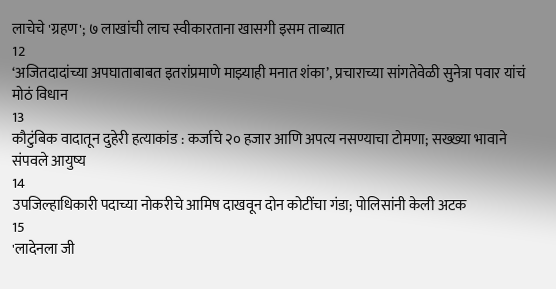लाचेचे 'ग्रहण'; ७ लाखांची लाच स्वीकारताना खासगी इसम ताब्यात
12
‘अजितदादांच्या अपघाताबाबत इतरांप्रमाणे माझ्याही मनात शंका’, प्रचाराच्या सांगतेवेळी सुनेत्रा पवार यांचं मोठं विधान
13
कौटुंबिक वादातून दुहेरी हत्याकांड : कर्जाचे २० हजार आणि अपत्य नसण्याचा टोमणा; सख्ख्या भावाने संपवले आयुष्य
14
उपजिल्हाधिकारी पदाच्या नोकरीचे आमिष दाखवून दोन कोटींचा गंडा; पोलिसांनी केली अटक
15
'लादेनला जी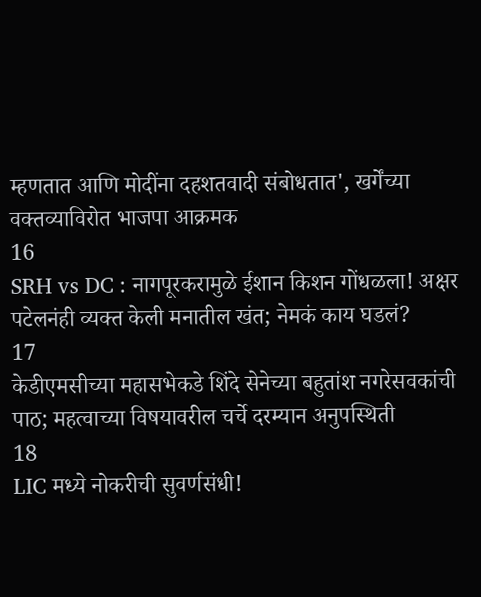म्हणतात आणि मोदींना दहशतवादी संबोधतात', खर्गेंच्या वक्तव्याविरोत भाजपा आक्रमक
16
SRH vs DC : नागपूरकरामुळे ईशान किशन गोंधळला! अक्षर पटेलनंही व्यक्त केली मनातील खंत; नेमकं काय घडलं?
17
केडीएमसीच्या महासभेकडे शिंदे सेनेच्या बहुतांश नगरेसवकांची पाठ; महत्वाच्या विषयावरील चर्चे दरम्यान अनुपस्थिती
18
LIC मध्ये नोकरीची सुवर्णसंधी!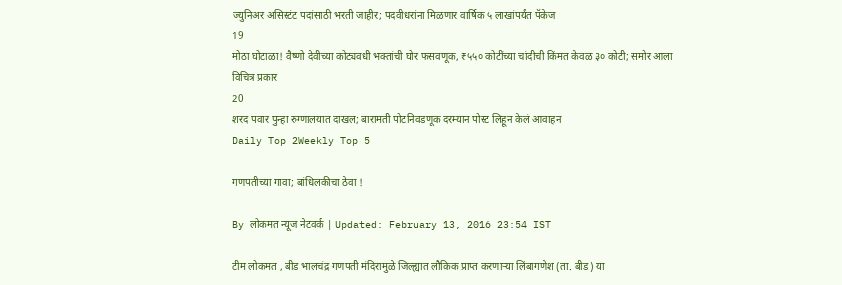ज्युनिअर असिस्टंट पदांसाठी भरती जाहीर; पदवीधरांना मिळणार वार्षिक ५ लाखांपर्यंत पॅकेज
19
मोठा घोटाळा! वैष्णो देवीच्या कोट्यवधी भक्तांची घोर फसवणूक, ₹५५० कोटींच्या चांदीची किंमत केवळ ३० कोटी; समोर आला विचित्र प्रकार
20
शरद पवार पुन्हा रुग्णालयात दाखल; बारामती पोटनिवडणूक दरम्यान पोस्ट लिहून केलं आवाहन
Daily Top 2Weekly Top 5

गणपतीच्या गावा; बांधिलकीचा ठेवा !

By लोकमत न्यूज नेटवर्क | Updated: February 13, 2016 23:54 IST

टीम लोकमत , बीड भालचंद्र गणपती मंदिरामुळे जिल्ह्यात लौकिक प्राप्त करणाऱ्या लिंबागणेश (ता. बीड) या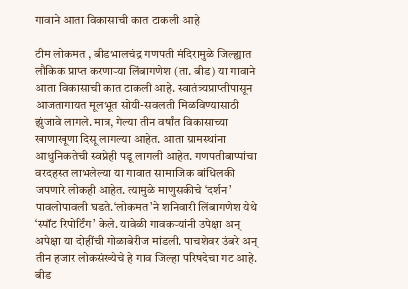गावाने आता विकासाची कात टाकली आहे

टीम लोकमत , बीडभालचंद्र गणपती मंदिरामुळे जिल्ह्यात लौकिक प्राप्त करणाऱ्या लिंबागणेश (ता. बीड) या गावाने आता विकासाची कात टाकली आहे. स्वातंत्र्यप्राप्तीपासून आजतागायत मूलभूत सोयी-सवलती मिळविण्यासाठी झुंजावे लागले. मात्र, गेल्या तीन वर्षांत विकासाच्या खाणाखूणा दिसू लागल्या आहेत. आता ग्रामस्थांना आधुनिकतेची स्वप्नेही पडू लागली आहेत. गणपतीबाप्पांचा वरदहस्त लाभलेल्या या गावात सामाजिक बांधिलकी जपणारे लोकही आहेत. त्यामुळे माणुसकीचे ‘दर्शन’ पावलोपावली घडते.‘लोकमत’ने शनिवारी लिंबागणेश येथे ‘स्पॉट रिपोर्टिंग’ केले. यावेळी गावकऱ्यांनी उपेक्षा अन् अपेक्षा या दोहींची गोळाबेरीज मांडली. पाचशेवर उंबरे अन् तीन हजार लोकसंख्येचे हे गाव जिल्हा परिषदेचा गट आहे. बीड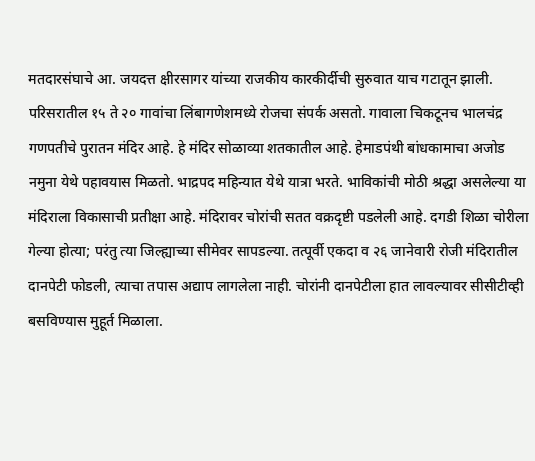मतदारसंघाचे आ. जयदत्त क्षीरसागर यांच्या राजकीय कारकीर्दीची सुरुवात याच गटातून झाली. परिसरातील १५ ते २० गावांचा लिंबागणेशमध्ये रोजचा संपर्क असतो. गावाला चिकटूनच भालचंद्र गणपतीचे पुरातन मंदिर आहे. हे मंदिर सोळाव्या शतकातील आहे. हेमाडपंथी बांधकामाचा अजोड नमुना येथे पहावयास मिळतो. भाद्रपद महिन्यात येथे यात्रा भरते. भाविकांची मोठी श्रद्धा असलेल्या या मंदिराला विकासाची प्रतीक्षा आहे. मंदिरावर चोरांची सतत वक्रदृष्टी पडलेली आहे. दगडी शिळा चोरीला गेल्या होत्या; परंतु त्या जिल्ह्याच्या सीमेवर सापडल्या. तत्पूर्वी एकदा व २६ जानेवारी रोजी मंदिरातील दानपेटी फोडली, त्याचा तपास अद्याप लागलेला नाही. चोरांनी दानपेटीला हात लावल्यावर सीसीटीव्ही बसविण्यास मुहूर्त मिळाला.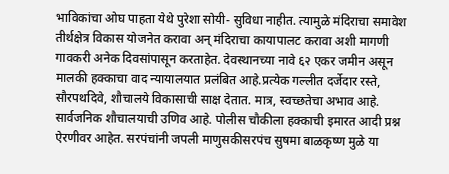भाविकांचा ओघ पाहता येथे पुरेशा सोयी- सुविधा नाहीत. त्यामुळे मंदिराचा समावेश तीर्थक्षेत्र विकास योजनेत करावा अन् मंदिराचा कायापालट करावा अशी मागणी गावकरी अनेक दिवसांपासून करताहेत. देवस्थानच्या नावे ६२ एकर जमीन असून मालकी हक्काचा वाद न्यायालयात प्रलंबित आहे.प्रत्येक गल्लीत दर्जेदार रस्ते, सौरपथदिवे, शौचालये विकासाची साक्ष देतात. मात्र, स्वच्छतेचा अभाव आहे. सार्वजनिक शौचालयाची उणिव आहे. पोलीस चौकीला हक्काची इमारत आदी प्रश्न ऐरणीवर आहेत. सरपंचांनी जपली माणुसकीसरपंच सुषमा बाळकृष्ण मुळे या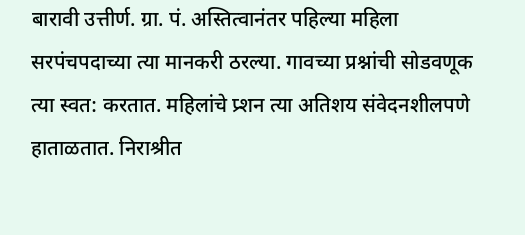बारावी उत्तीर्ण. ग्रा. पं. अस्तित्वानंतर पहिल्या महिला सरपंचपदाच्या त्या मानकरी ठरल्या. गावच्या प्रश्नांची सोडवणूक त्या स्वत: करतात. महिलांचे प्र्शन त्या अतिशय संवेदनशीलपणे हाताळतात. निराश्रीत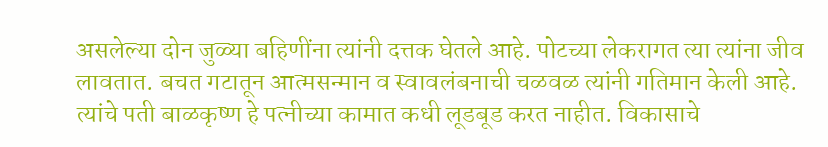असलेल्या दोन जुळ्या बहिणींना त्यांनी दत्तक घेतले आहे. पोटच्या लेकरागत त्या त्यांना जीव लावतात. बचत गटातून आत्मसन्मान व स्वावलंबनाची चळवळ त्यांनी गतिमान केली आहे. त्यांचे पती बाळकृष्ण हे पत्नीच्या कामात कधी लूडबूड करत नाहीत. विकासाचे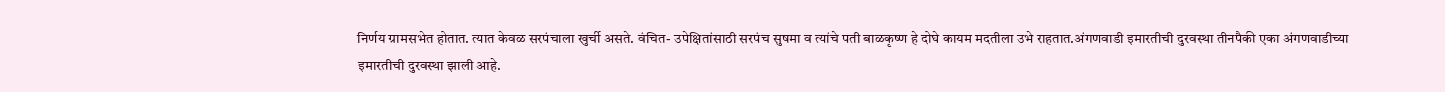निर्णय ग्रामसभेत होतात. त्यात केवळ सरपंचाला खुर्ची असते. वंचित- उपेक्षितांसाठी सरपंच सुषमा व त्यांचे पती बाळकृष्ण हे दोघे कायम मदतीला उभे राहतात.अंगणवाडी इमारतीची दुरवस्था तीनपैकी एका अंगणवाडीच्या इमारतीची दुरवस्था झाली आहे.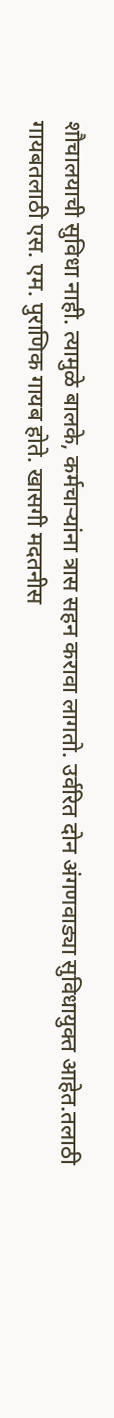शौचालयाची सुविधा नाही. त्यामुळे बालके, कर्मचाऱ्यांना त्रास सहन करावा लागतो. उर्वरित दोन अंगणवाड्या सुविधायुक्त आहेत.तलाठी गायबतलाठी एस. एम. पुराणिक गायब होते. खासगी मदतनीस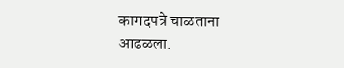कागदपत्रे चाळताना आढळला.